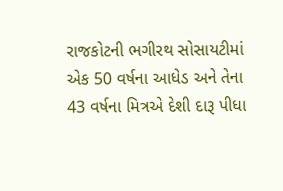રાજકોટની ભગીરથ સોસાયટીમાં એક 50 વર્ષના આધેડ અને તેના 43 વર્ષના મિત્રએ દેશી દારૂ પીધા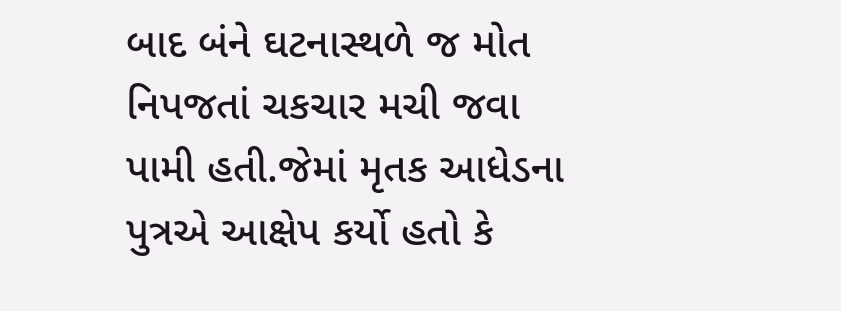બાદ બંને ઘટનાસ્થળે જ મોત નિપજતાં ચકચાર મચી જવા પામી હતી.જેમાં મૃતક આધેડના પુત્રએ આક્ષેપ કર્યો હતો કે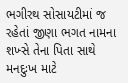ભગીરથ સોસાયટીમાં જ રહેતાં જીણા ભગત નામના શખ્સે તેના પિતા સાથે મનદુઃખ માટે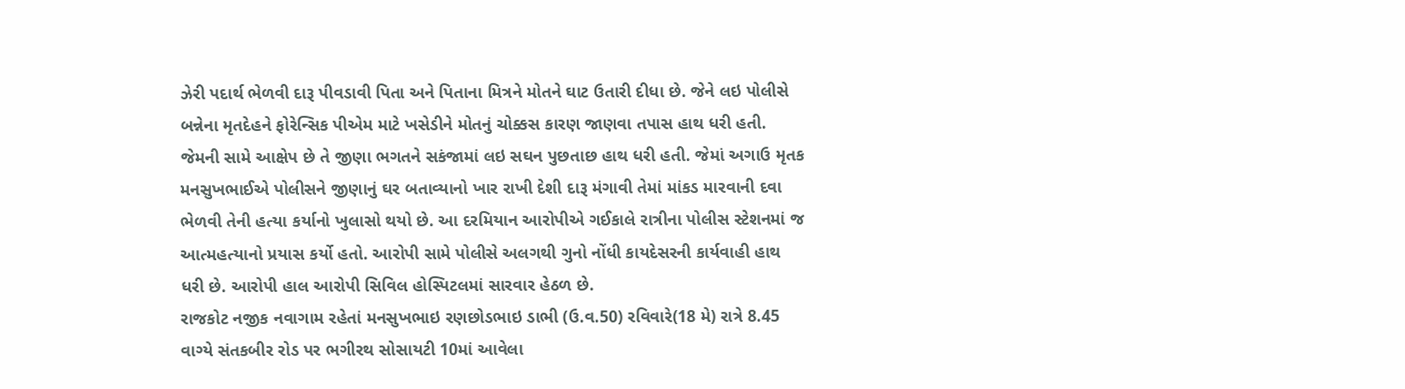ઝેરી પદાર્થ ભેળવી દારૂ પીવડાવી પિતા અને પિતાના મિત્રને મોતને ઘાટ ઉતારી દીધા છે. જેને લઇ પોલીસે બન્નેના મૃતદેહને ફોરેન્સિક પીએમ માટે ખસેડીને મોતનું ચોક્કસ કારણ જાણવા તપાસ હાથ ધરી હતી.
જેમની સામે આક્ષેપ છે તે જીણા ભગતને સકંજામાં લઇ સઘન પુછતાછ હાથ ધરી હતી. જેમાં અગાઉ મૃતક મનસુખભાઈએ પોલીસને જીણાનું ઘર બતાવ્યાનો ખાર રાખી દેશી દારૂ મંગાવી તેમાં માંકડ મારવાની દવા ભેળવી તેની હત્યા કર્યાનો ખુલાસો થયો છે. આ દરમિયાન આરોપીએ ગઈકાલે રાત્રીના પોલીસ સ્ટેશનમાં જ આત્મહત્યાનો પ્રયાસ કર્યો હતો. આરોપી સામે પોલીસે અલગથી ગુનો નોંધી કાયદેસરની કાર્યવાહી હાથ ધરી છે. આરોપી હાલ આરોપી સિવિલ હોસ્પિટલમાં સારવાર હેઠળ છે.
રાજકોટ નજીક નવાગામ રહેતાં મનસુખભાઇ રણછોડભાઇ ડાભી (ઉ.વ.50) રવિવારે(18 મે) રાત્રે 8.45 વાગ્યે સંતકબીર રોડ પર ભગીરથ સોસાયટી 10માં આવેલા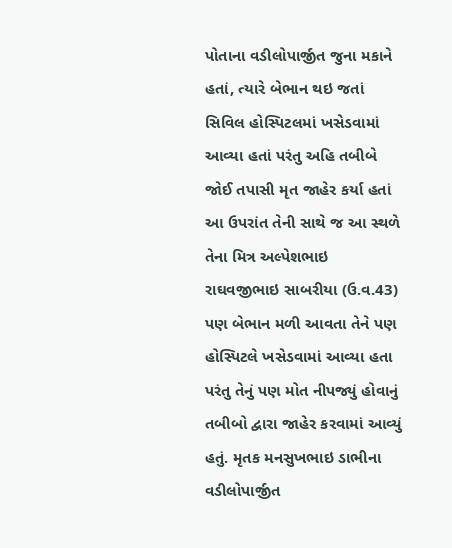પોતાના વડીલોપાર્જીત જુના મકાને હતાં, ત્યારે બેભાન થઇ જતાં સિવિલ હોસ્પિટલમાં ખસેડવામાં આવ્યા હતાં પરંતુ અહિ તબીબે જોઈ તપાસી મૃત જાહેર કર્યા હતાં આ ઉપરાંત તેની સાથે જ આ સ્થળે તેના મિત્ર અલ્પેશભાઇ રાઘવજીભાઇ સાબરીયા (ઉ.વ.43) પણ બેભાન મળી આવતા તેને પણ હોસ્પિટલે ખસેડવામાં આવ્યા હતા પરંતુ તેનું પણ મોત નીપજ્યું હોવાનું તબીબો દ્વારા જાહેર કરવામાં આવ્યું હતું. મૃતક મનસુખભાઇ ડાભીના વડીલોપાર્જીત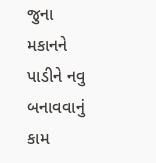જુના મકાનને પાડીને નવુ બનાવવાનું કામ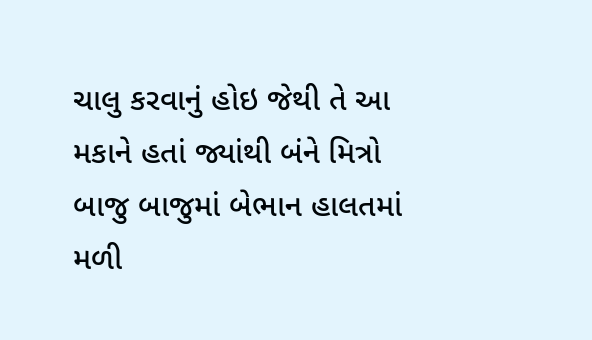ચાલુ કરવાનું હોઇ જેથી તે આ મકાને હતાં જ્યાંથી બંને મિત્રો બાજુ બાજુમાં બેભાન હાલતમાં મળી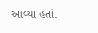આવ્યા હતાં.